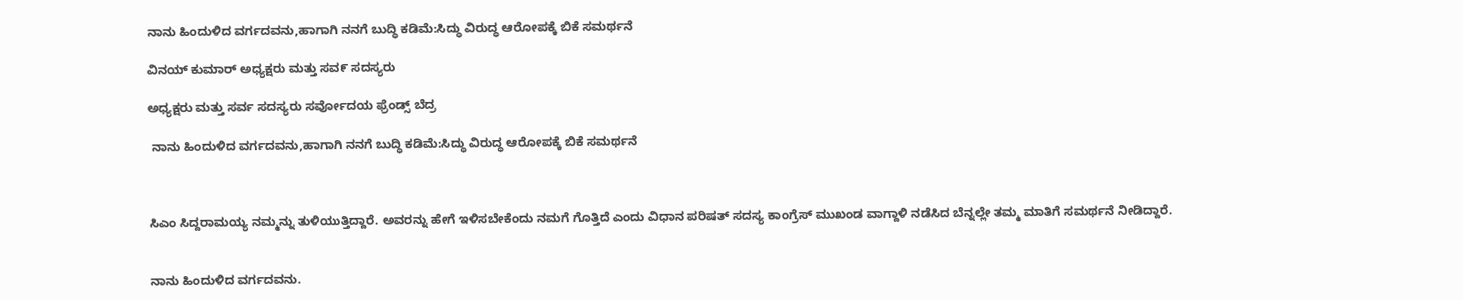ನಾನು ಹಿಂದುಳಿದ ವರ್ಗದವನು,ಹಾಗಾಗಿ ನನಗೆ ಬುದ್ಧಿ ಕಡಿಮೆ:ಸಿದ್ಧು ವಿರುದ್ಧ ಆರೋಪಕ್ಕೆ ಬಿಕೆ ಸಮರ್ಥನೆ

ವಿನಯ್ ಕುಮಾರ್ ಅಧ್ಯಕ್ಷರು ಮತ್ತು ಸವ೯ ಸದಸ್ಯರು

ಅಧ್ಯಕ್ಷರು ಮತ್ತು ಸರ್ವ ಸದಸ್ಯರು ಸರ್ವೋದಯ ಫ್ರೆಂಡ್ಸ್ ಬೆದ್ರ

 ನಾನು ಹಿಂದುಳಿದ ವರ್ಗದವನು,ಹಾಗಾಗಿ ನನಗೆ ಬುದ್ಧಿ ಕಡಿಮೆ:ಸಿದ್ಧು ವಿರುದ್ಧ ಆರೋಪಕ್ಕೆ ಬಿಕೆ ಸಮರ್ಥನೆ



ಸಿಎಂ ಸಿದ್ದರಾಮಯ್ಯ ನಮ್ಮನ್ನು ತುಳಿಯುತ್ತಿದ್ದಾರೆ. ಅವರನ್ನು ಹೇಗೆ ಇಳಿಸಬೇಕೆಂದು ನಮಗೆ ಗೊತ್ತಿದೆ ಎಂದು ವಿಧಾನ ಪರಿಷತ್ ಸದಸ್ಯ ಕಾಂಗ್ರೆಸ್ ಮುಖಂಡ ವಾಗ್ದಾಳಿ ನಡೆಸಿದ ಬೆನ್ನಲ್ಲೇ ತಮ್ಮ ಮಾತಿಗೆ ಸಮರ್ಥನೆ ನೀಡಿದ್ದಾರೆ.


ನಾನು ಹಿಂದುಳಿದ ವರ್ಗದವನು.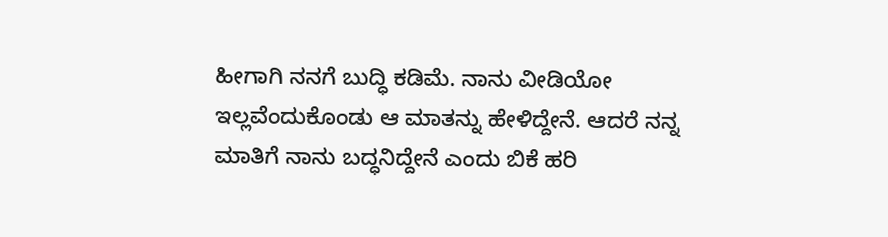ಹೀಗಾಗಿ ನನಗೆ ಬುದ್ಧಿ ಕಡಿಮೆ. ನಾನು ವೀಡಿಯೋ ಇಲ್ಲವೆಂದುಕೊಂಡು ಆ ಮಾತನ್ನು ಹೇಳಿದ್ದೇನೆ. ಆದರೆ ನನ್ನ ಮಾತಿಗೆ ನಾನು ಬದ್ಧನಿದ್ದೇನೆ ಎಂದು ಬಿಕೆ ಹರಿ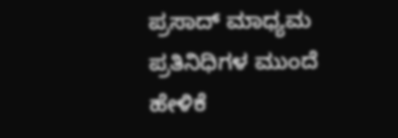ಪ್ರಸಾದ್ ಮಾಧ್ಯಮ ಪ್ರತಿನಿಧಿಗಳ ಮುಂದೆ ಹೇಳಿಕೆ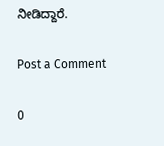ನೀಡಿದ್ದಾರೆ.

Post a Comment

0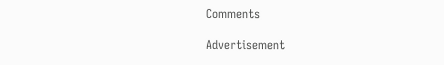Comments

Advertisement